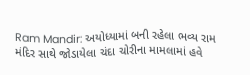Ram Mandir: અયોધ્યામાં બની રહેલા ભવ્ય રામ મંદિર સાથે જોડાયેલા ચંદા ચોરીના મામલામાં હવે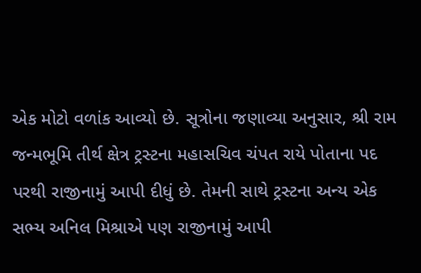એક મોટો વળાંક આવ્યો છે. સૂત્રોના જણાવ્યા અનુસાર, શ્રી રામ જન્મભૂમિ તીર્થ ક્ષેત્ર ટ્રસ્ટના મહાસચિવ ચંપત રાયે પોતાના પદ પરથી રાજીનામું આપી દીધું છે. તેમની સાથે ટ્રસ્ટના અન્ય એક સભ્ય અનિલ મિશ્રાએ પણ રાજીનામું આપી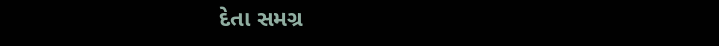દેતા સમગ્ર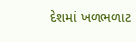દેશમાં ખળભળાટ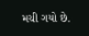મચી ગયો છે.